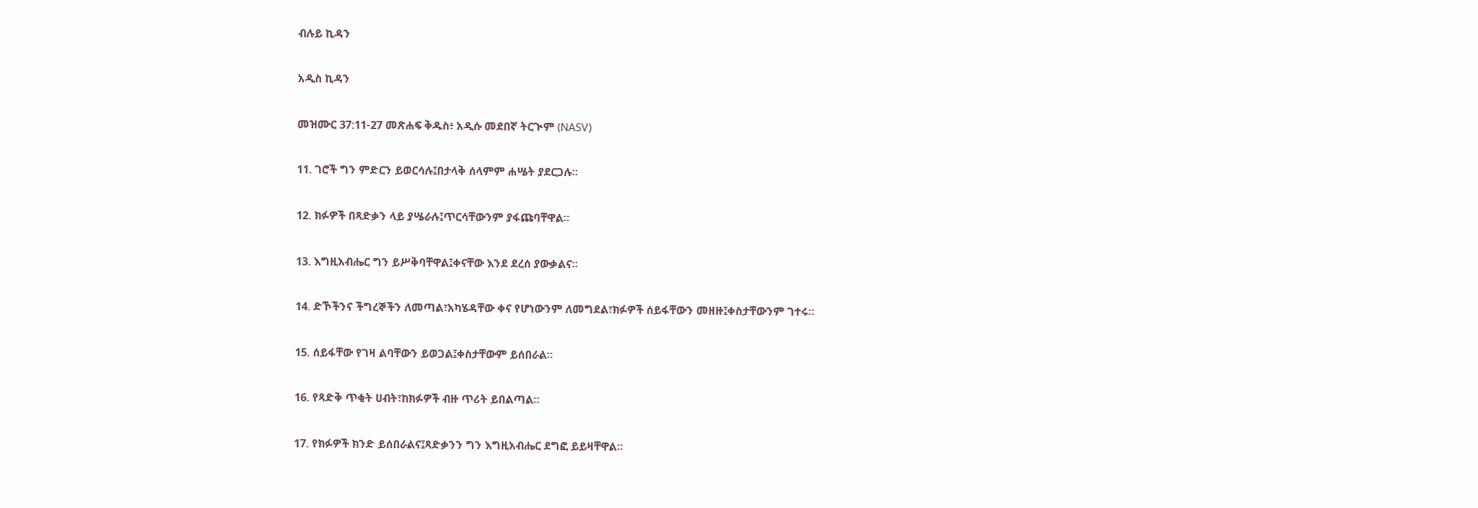ብሉይ ኪዳን

አዲስ ኪዳን

መዝሙር 37:11-27 መጽሐፍ ቅዱስ፥ አዲሱ መደበኛ ትርጒም (NASV)

11. ገሮች ግን ምድርን ይወርሳሉ፤በታላቅ ሰላምም ሐሤት ያደርጋሉ።

12. ክፉዎች በጻድቃን ላይ ያሤራሉ፤ጥርሳቸውንም ያፋጩባቸዋል።

13. እግዚአብሔር ግን ይሥቅባቸዋል፤ቀናቸው እንደ ደረሰ ያውቃልና።

14. ድኾችንና ችግረኞችን ለመጣል፣አካሄዳቸው ቀና የሆነውንም ለመግደል፣ክፉዎች ሰይፋቸውን መዘዙ፤ቀስታቸውንም ገተሩ።

15. ሰይፋቸው የገዛ ልባቸውን ይወጋል፤ቀስታቸውም ይሰበራል።

16. የጻድቅ ጥቂት ሀብት፣ከክፉዎች ብዙ ጥሪት ይበልጣል።

17. የክፉዎች ክንድ ይሰበራልና፤ጻድቃንን ግን እግዚአብሔር ደግፎ ይይዛቸዋል።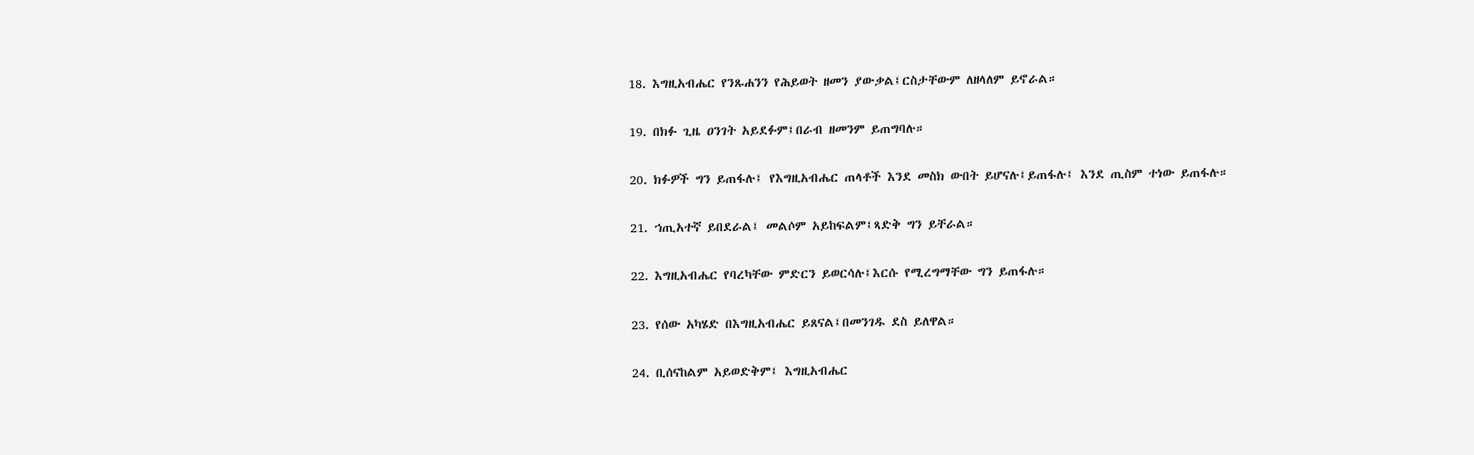18. እግዚአብሔር የንጹሐንን የሕይወት ዘመን ያውቃል፤ርስታቸውም ለዘላለም ይኖራል።

19. በክፉ ጊዜ ዐንገት አይደፉም፤በራብ ዘመንም ይጠግባሉ።

20. ክፉዎች ግን ይጠፋሉ፤ የእግዚአብሔር ጠላቶች እንደ መስክ ውበት ይሆናሉ፤ይጠፋሉ፤ እንደ ጢስም ተነው ይጠፋሉ።

21. ኀጢአተኛ ይበደራል፤ መልሶም አይከፍልም፤ጻድቅ ግን ይቸራል።

22. እግዚአብሔር የባረካቸው ምድርን ይወርሳሉ፤እርሱ የሚረግማቸው ግን ይጠፋሉ።

23. የሰው አካሄድ በእግዚአብሔር ይጸናል፤በመንገዱ ደስ ይለዋል።

24. ቢሰናከልም አይወድቅም፤ እግዚአብሔር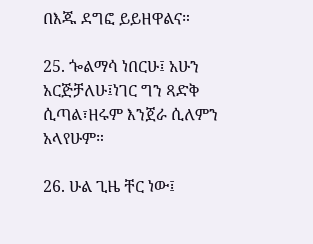በእጁ ደግፎ ይይዘዋልና።

25. ጐልማሳ ነበርሁ፤ አሁን አርጅቻለሁ፤ነገር ግን ጻድቅ ሲጣል፣ዘሩም እንጀራ ሲለምን አላየሁም።

26. ሁል ጊዜ ቸር ነው፤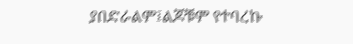ያበድራልም፤ልጆቹም የተባረኩ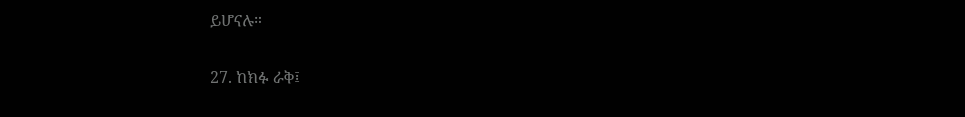ይሆናሉ።

27. ከክፉ ራቅ፤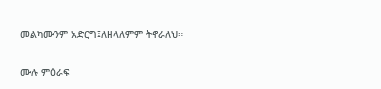መልካሙንም አድርግ፤ለዘላለምም ትኖራለህ።

ሙሉ ምዕራፍ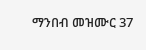ማንበብ መዝሙር 37